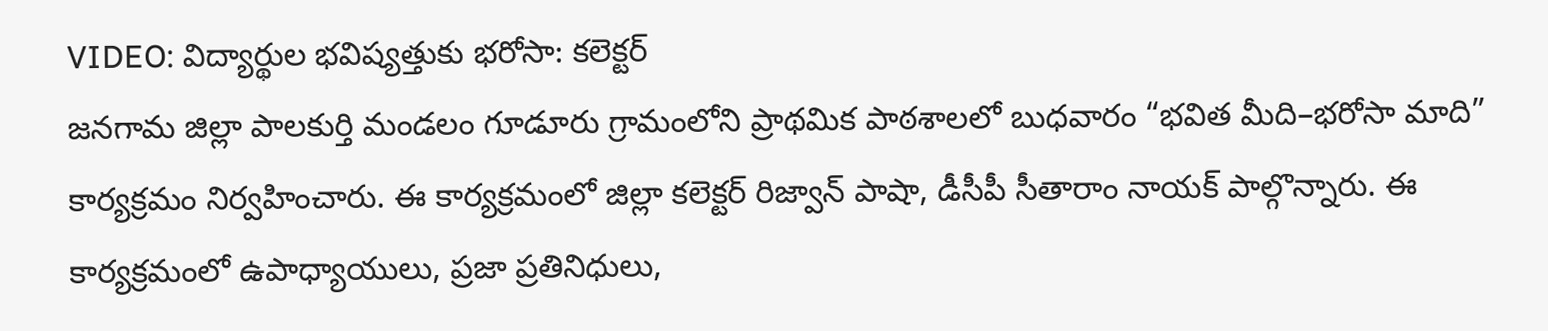VIDEO: విద్యార్థుల భవిష్యత్తుకు భరోసా: కలెక్టర్
జనగామ జిల్లా పాలకుర్తి మండలం గూడూరు గ్రామంలోని ప్రాథమిక పాఠశాలలో బుధవారం “భవిత మీది–భరోసా మాది” కార్యక్రమం నిర్వహించారు. ఈ కార్యక్రమంలో జిల్లా కలెక్టర్ రిజ్వాన్ పాషా, డీసీపీ సీతారాం నాయక్ పాల్గొన్నారు. ఈ కార్యక్రమంలో ఉపాధ్యాయులు, ప్రజా ప్రతినిధులు,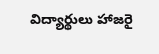విద్యార్థులు హాజరై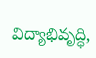విద్యాభివృద్ధి,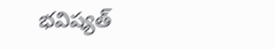భవిష్యత్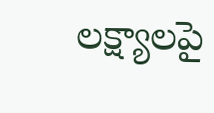లక్ష్యాలపై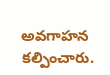అవగాహన కల్పించారు.